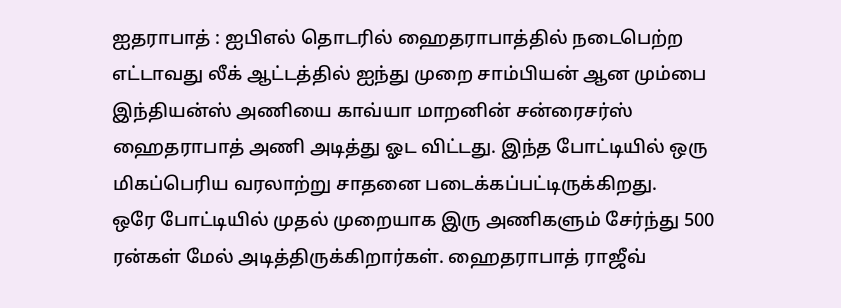ஐதராபாத் : ஐபிஎல் தொடரில் ஹைதராபாத்தில் நடைபெற்ற எட்டாவது லீக் ஆட்டத்தில் ஐந்து முறை சாம்பியன் ஆன மும்பை இந்தியன்ஸ் அணியை காவ்யா மாறனின் சன்ரைசர்ஸ் ஹைதராபாத் அணி அடித்து ஓட விட்டது. இந்த போட்டியில் ஒரு மிகப்பெரிய வரலாற்று சாதனை படைக்கப்பட்டிருக்கிறது.
ஒரே போட்டியில் முதல் முறையாக இரு அணிகளும் சேர்ந்து 500 ரன்கள் மேல் அடித்திருக்கிறார்கள். ஹைதராபாத் ராஜீவ்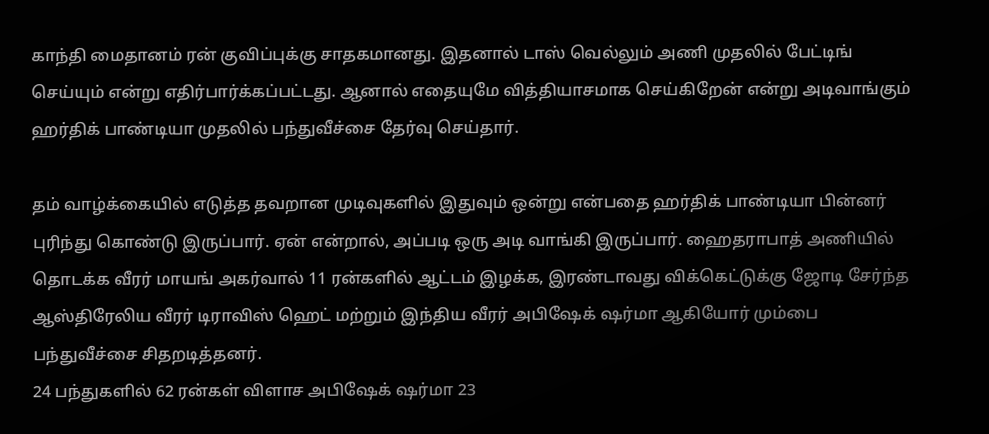காந்தி மைதானம் ரன் குவிப்புக்கு சாதகமானது. இதனால் டாஸ் வெல்லும் அணி முதலில் பேட்டிங் செய்யும் என்று எதிர்பார்க்கப்பட்டது. ஆனால் எதையுமே வித்தியாசமாக செய்கிறேன் என்று அடிவாங்கும் ஹர்திக் பாண்டியா முதலில் பந்துவீச்சை தேர்வு செய்தார்.

தம் வாழ்க்கையில் எடுத்த தவறான முடிவுகளில் இதுவும் ஒன்று என்பதை ஹர்திக் பாண்டியா பின்னர் புரிந்து கொண்டு இருப்பார். ஏன் என்றால், அப்படி ஒரு அடி வாங்கி இருப்பார். ஹைதராபாத் அணியில் தொடக்க வீரர் மாயங் அகர்வால் 11 ரன்களில் ஆட்டம் இழக்க, இரண்டாவது விக்கெட்டுக்கு ஜோடி சேர்ந்த ஆஸ்திரேலிய வீரர் டிராவிஸ் ஹெட் மற்றும் இந்திய வீரர் அபிஷேக் ஷர்மா ஆகியோர் மும்பை பந்துவீச்சை சிதறடித்தனர்.
24 பந்துகளில் 62 ரன்கள் விளாச அபிஷேக் ஷர்மா 23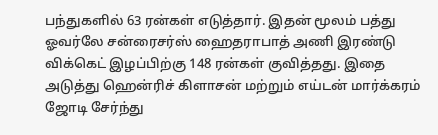பந்துகளில் 63 ரன்கள் எடுத்தார். இதன் மூலம் பத்து ஓவர்லே சன்ரைசர்ஸ் ஹைதராபாத் அணி இரண்டு விக்கெட் இழப்பிற்கு 148 ரன்கள் குவித்தது. இதை அடுத்து ஹென்ரிச் கிளாசன் மற்றும் எய்டன் மார்க்கரம் ஜோடி சேர்ந்து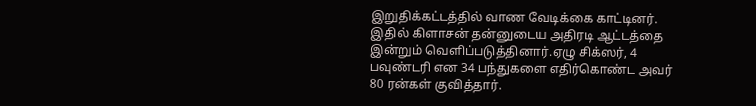இறுதிக்கட்டத்தில் வாண வேடிக்கை காட்டினர். இதில் கிளாசன் தன்னுடைய அதிரடி ஆட்டத்தை இன்றும் வெளிப்படுத்தினார்.ஏழு சிக்ஸர், 4 பவுண்டரி என 34 பந்துகளை எதிர்கொண்ட அவர் 80 ரன்கள் குவித்தார்.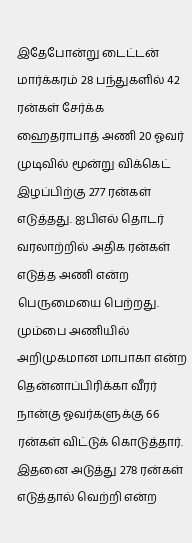இதேபோன்று டைட்டன் மார்க்கரம் 28 பந்துகளில் 42 ரன்கள் சேர்க்க ஹைதராபாத் அணி 20 ஓவர் முடிவில் மூன்று விக்கெட் இழப்பிற்கு 277 ரன்கள் எடுத்தது. ஐபிஎல் தொடர் வரலாற்றில் அதிக ரன்கள் எடுத்த அணி என்ற பெருமையை பெற்றது. மும்பை அணியில் அறிமுகமான மாபாகா என்ற தென்னாப்பிரிக்கா வீரர் நான்கு ஓவர்களுக்கு 66 ரன்கள் விட்டுக் கொடுத்தார். இதனை அடுத்து 278 ரன்கள் எடுத்தால் வெற்றி என்ற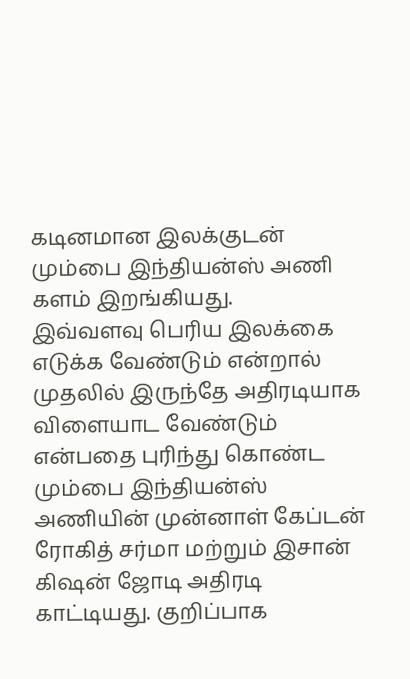கடினமான இலக்குடன் மும்பை இந்தியன்ஸ் அணி களம் இறங்கியது.
இவ்வளவு பெரிய இலக்கை எடுக்க வேண்டும் என்றால் முதலில் இருந்தே அதிரடியாக விளையாட வேண்டும் என்பதை புரிந்து கொண்ட மும்பை இந்தியன்ஸ் அணியின் முன்னாள் கேப்டன் ரோகித் சர்மா மற்றும் இசான் கிஷன் ஜோடி அதிரடி காட்டியது. குறிப்பாக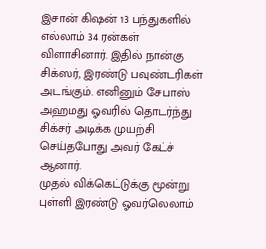இசான் கிஷன் 13 பந்துகளில் எல்லாம் 34 ரன்கள் விளாசினார். இதில் நான்கு சிக்ஸர், இரண்டு பவுண்டரிகள் அடங்கும். எனினும் சேபாஸ் அஹமது ஓவரில் தொடர்ந்து சிக்சர் அடிக்க முயற்சி செய்தபோது அவர் கேட்ச் ஆனார்.
முதல் விக்கெட்டுக்கு மூன்று புள்ளி இரண்டு ஓவர்லெலாம்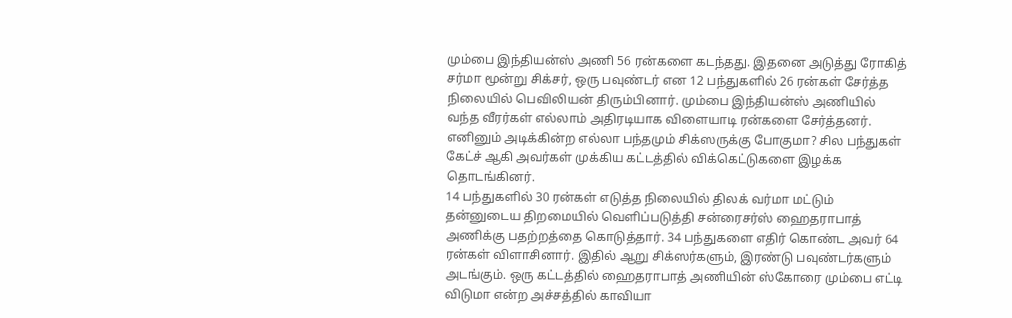மும்பை இந்தியன்ஸ் அணி 56 ரன்களை கடந்தது. இதனை அடுத்து ரோகித் சர்மா மூன்று சிக்சர், ஒரு பவுண்டர் என 12 பந்துகளில் 26 ரன்கள் சேர்த்த நிலையில் பெவிலியன் திரும்பினார். மும்பை இந்தியன்ஸ் அணியில் வந்த வீரர்கள் எல்லாம் அதிரடியாக விளையாடி ரன்களை சேர்த்தனர். எனினும் அடிக்கின்ற எல்லா பந்தமும் சிக்ஸருக்கு போகுமா? சில பந்துகள் கேட்ச் ஆகி அவர்கள் முக்கிய கட்டத்தில் விக்கெட்டுகளை இழக்க தொடங்கினர்.
14 பந்துகளில் 30 ரன்கள் எடுத்த நிலையில் திலக் வர்மா மட்டும் தன்னுடைய திறமையில் வெளிப்படுத்தி சன்ரைசர்ஸ் ஹைதராபாத் அணிக்கு பதற்றத்தை கொடுத்தார். 34 பந்துகளை எதிர் கொண்ட அவர் 64 ரன்கள் விளாசினார். இதில் ஆறு சிக்ஸர்களும், இரண்டு பவுண்டர்களும் அடங்கும். ஒரு கட்டத்தில் ஹைதராபாத் அணியின் ஸ்கோரை மும்பை எட்டி விடுமா என்ற அச்சத்தில் காவியா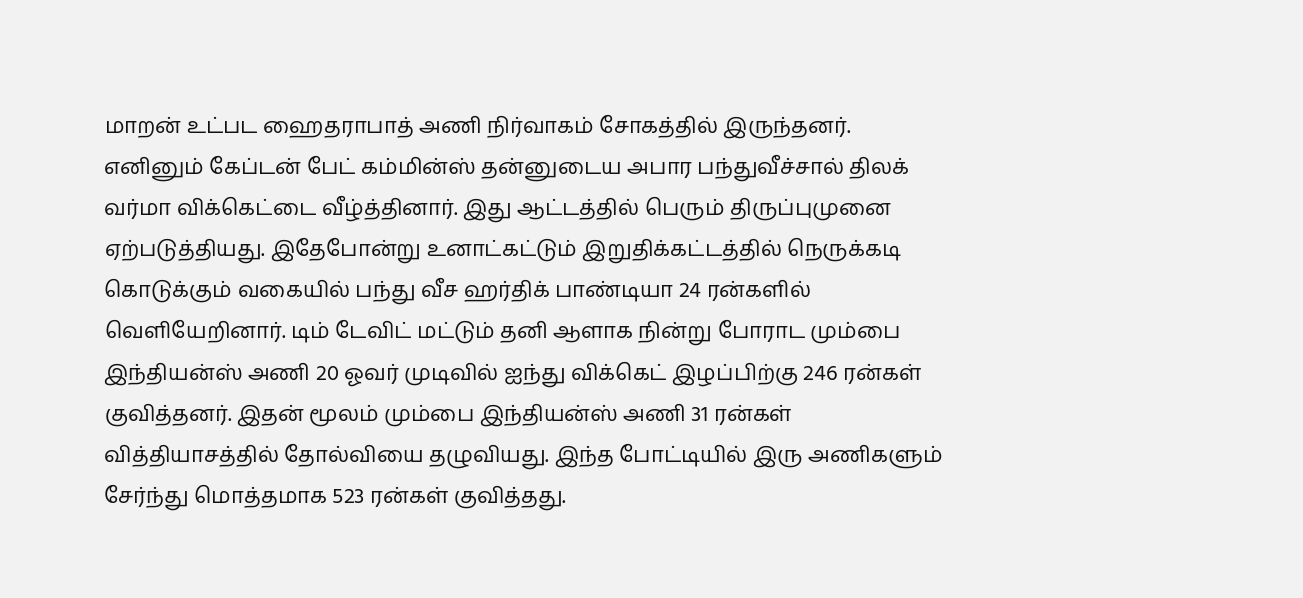மாறன் உட்பட ஹைதராபாத் அணி நிர்வாகம் சோகத்தில் இருந்தனர்.
எனினும் கேப்டன் பேட் கம்மின்ஸ் தன்னுடைய அபார பந்துவீச்சால் திலக் வர்மா விக்கெட்டை வீழ்த்தினார். இது ஆட்டத்தில் பெரும் திருப்புமுனை ஏற்படுத்தியது. இதேபோன்று உனாட்கட்டும் இறுதிக்கட்டத்தில் நெருக்கடி கொடுக்கும் வகையில் பந்து வீச ஹர்திக் பாண்டியா 24 ரன்களில் வெளியேறினார். டிம் டேவிட் மட்டும் தனி ஆளாக நின்று போராட மும்பை இந்தியன்ஸ் அணி 20 ஓவர் முடிவில் ஐந்து விக்கெட் இழப்பிற்கு 246 ரன்கள் குவித்தனர். இதன் மூலம் மும்பை இந்தியன்ஸ் அணி 31 ரன்கள் வித்தியாசத்தில் தோல்வியை தழுவியது. இந்த போட்டியில் இரு அணிகளும் சேர்ந்து மொத்தமாக 523 ரன்கள் குவித்தது.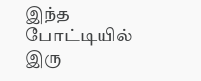இந்த போட்டியில் இரு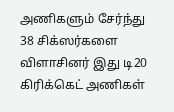அணிகளும் சேர்ந்து 38 சிக்ஸர்களை விளாசினர் இது டி20 கிரிக்கெட் அணிகள்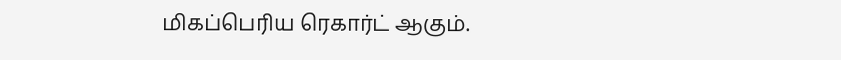மிகப்பெரிய ரெகார்ட் ஆகும்.